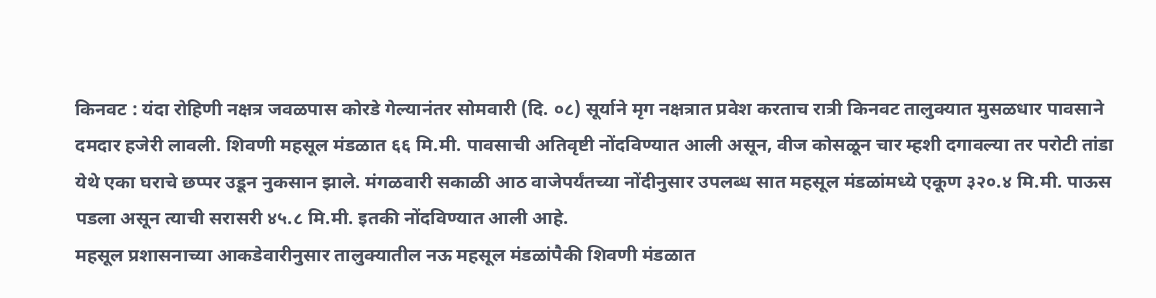किनवट : यंदा रोहिणी नक्षत्र जवळपास कोरडे गेल्यानंतर सोमवारी (दि. ०८) सूर्याने मृग नक्षत्रात प्रवेश करताच रात्री किनवट तालुक्यात मुसळधार पावसाने दमदार हजेरी लावली. शिवणी महसूल मंडळात ६६ मि.मी. पावसाची अतिवृष्टी नोंदविण्यात आली असून, वीज कोसळून चार म्हशी दगावल्या तर परोटी तांडा येथे एका घराचे छप्पर उडून नुकसान झाले. मंगळवारी सकाळी आठ वाजेपर्यंतच्या नोंदीनुसार उपलब्ध सात महसूल मंडळांमध्ये एकूण ३२०.४ मि.मी. पाऊस पडला असून त्याची सरासरी ४५.८ मि.मी. इतकी नोंदविण्यात आली आहे.
महसूल प्रशासनाच्या आकडेवारीनुसार तालुक्यातील नऊ महसूल मंडळांपैकी शिवणी मंडळात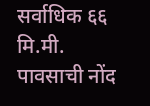सर्वाधिक ६६ मि.मी. पावसाची नोंद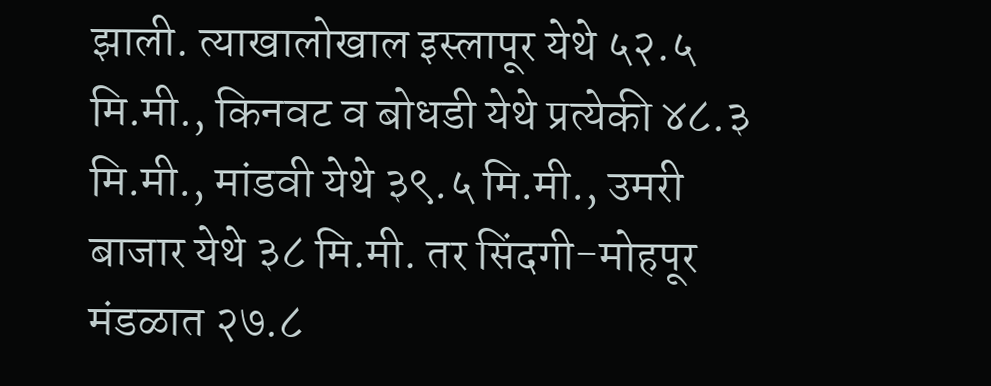झाली. त्याखालोखाल इस्लापूर येथे ५२.५ मि.मी., किनवट व बोधडी येथे प्रत्येकी ४८.३ मि.मी., मांडवी येथे ३९.५ मि.मी., उमरी बाजार येथे ३८ मि.मी. तर सिंदगी-मोहपूर मंडळात २७.८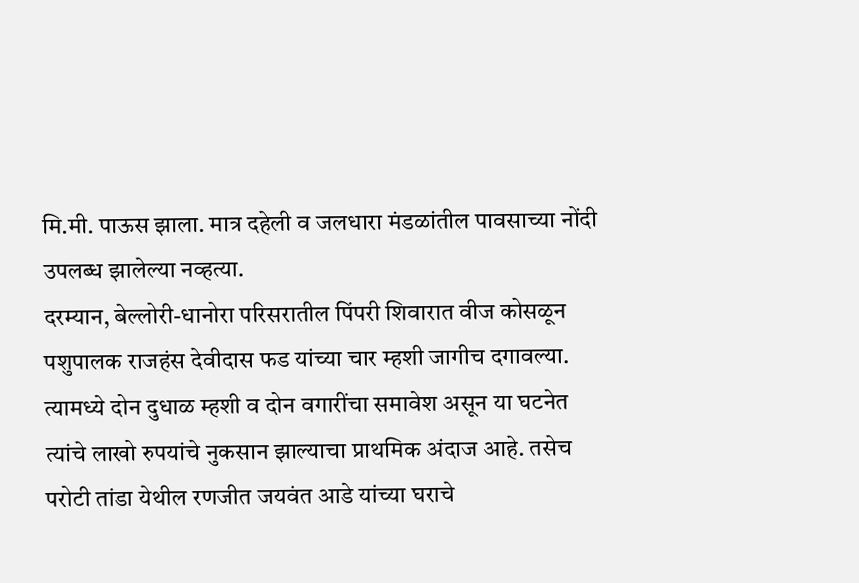मि.मी. पाऊस झाला. मात्र दहेली व जलधारा मंडळांतील पावसाच्या नोंदी उपलब्ध झालेल्या नव्हत्या.
दरम्यान, बेल्लोरी-धानोरा परिसरातील पिंपरी शिवारात वीज कोसळून पशुपालक राजहंस देवीदास फड यांच्या चार म्हशी जागीच दगावल्या. त्यामध्ये दोन दुधाळ म्हशी व दोन वगारींचा समावेश असून या घटनेत त्यांचे लाखो रुपयांचे नुकसान झाल्याचा प्राथमिक अंदाज आहे. तसेच परोटी तांडा येथील रणजीत जयवंत आडे यांच्या घराचे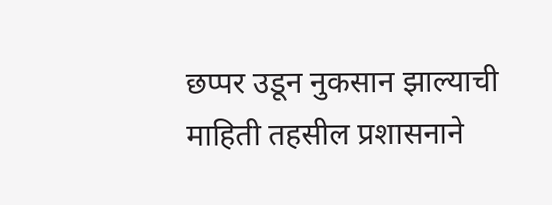छप्पर उडून नुकसान झाल्याची माहिती तहसील प्रशासनाने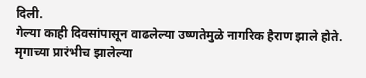दिली.
गेल्या काही दिवसांपासून वाढलेल्या उष्णतेमुळे नागरिक हैराण झाले होते. मृगाच्या प्रारंभीच झालेल्या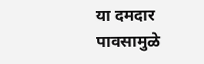या दमदार पावसामुळे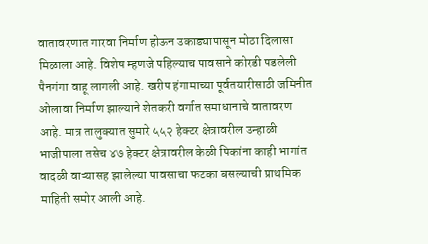वातावरणात गारवा निर्माण होऊन उकाड्यापासून मोठा दिलासा मिळाला आहे. विशेष म्हणजे पहिल्याच पावसाने कोरडी पडलेली पैनगंगा वाहू लागली आहे. खरीप हंगामाच्या पूर्वतयारीसाठी जमिनीत ओलावा निर्माण झाल्याने शेतकरी वर्गात समाधानाचे वातावरण आहे. मात्र तालुक्यात सुमारे ५५२ हेक्टर क्षेत्रावरील उन्हाळी भाजीपाला तसेच ४७ हेक्टर क्षेत्रावरील केळी पिकांना काही भागांत वादळी वाऱ्यासह झालेल्या पावसाचा फटका बसल्याची प्राथमिक माहिती समोर आली आहे.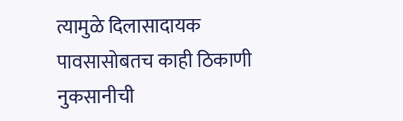त्यामुळे दिलासादायक पावसासोबतच काही ठिकाणी नुकसानीची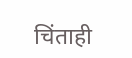चिंताही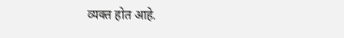व्यक्त होत आहे.